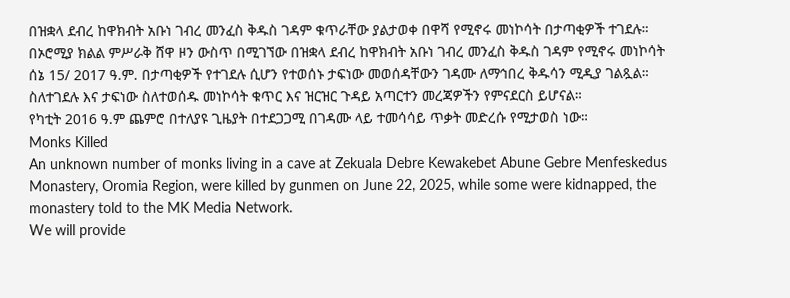በዝቋላ ደብረ ከዋክብት አቡነ ገብረ መንፈስ ቅዱስ ገዳም ቁጥራቸው ያልታወቀ በዋሻ የሚኖሩ መነኮሳት በታጣቂዎች ተገደሉ።
በኦሮሚያ ክልል ምሥራቅ ሸዋ ዞን ውስጥ በሚገኘው በዝቋላ ደብረ ከዋክብት አቡነ ገብረ መንፈስ ቅዱስ ገዳም የሚኖሩ መነኮሳት ሰኔ 15/ 2017 ዓ.ም. በታጣቂዎች የተገደሉ ሲሆን የተወሰኑ ታፍነው መወሰዳቸውን ገዳሙ ለማኅበረ ቅዱሳን ሚዲያ ገልጿል።
ስለተገደሉ እና ታፍነው ስለተወሰዱ መነኮሳት ቁጥር እና ዝርዝር ጉዳይ አጣርተን መረጃዎችን የምናደርስ ይሆናል።
የካቲት 2016 ዓ.ም ጨምሮ በተለያዩ ጊዜያት በተደጋጋሚ በገዳሙ ላይ ተመሳሳይ ጥቃት መድረሱ የሚታወስ ነው።
Monks Killed
An unknown number of monks living in a cave at Zekuala Debre Kewakebet Abune Gebre Menfeskedus Monastery, Oromia Region, were killed by gunmen on June 22, 2025, while some were kidnapped, the monastery told to the MK Media Network.
We will provide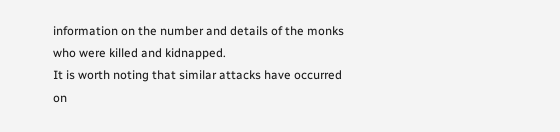information on the number and details of the monks who were killed and kidnapped.
It is worth noting that similar attacks have occurred on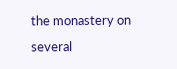the monastery on several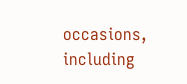occasions, including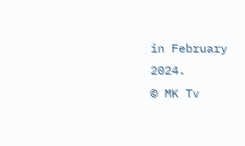in February 2024.
© MK Tv